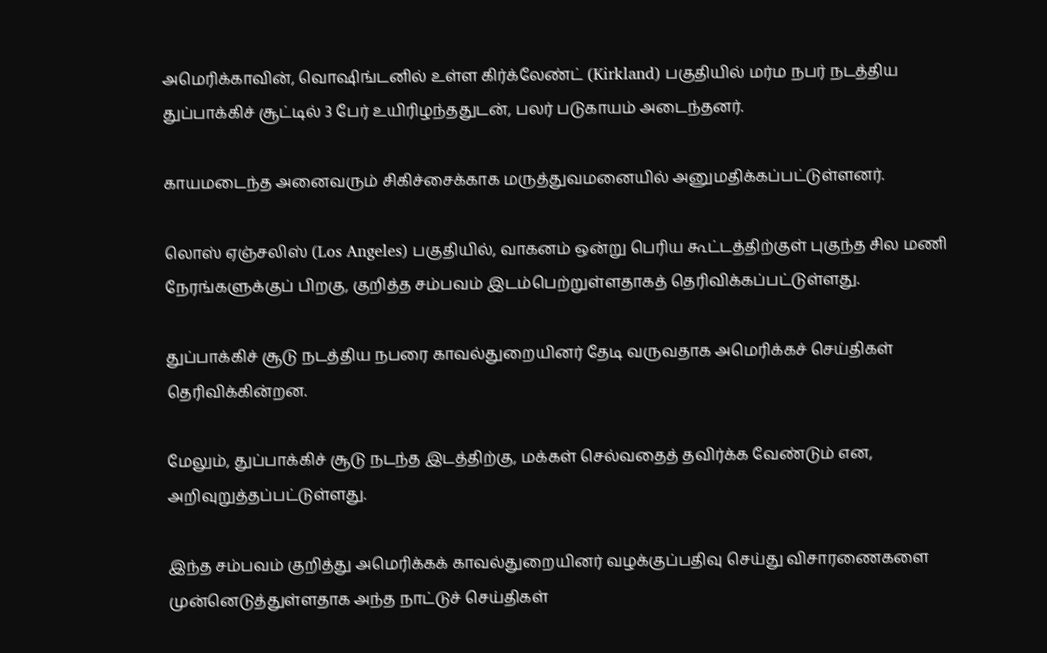அமெரிக்காவின், வொஷிங்டனில் உள்ள கிர்க்லேண்ட் (Kirkland) பகுதியில் மர்ம நபர் நடத்திய துப்பாக்கிச் சூட்டில் 3 பேர் உயிரிழந்ததுடன், பலர் படுகாயம் அடைந்தனர்.

காயமடைந்த அனைவரும் சிகிச்சைக்காக மருத்துவமனையில் அனுமதிக்கப்பட்டுள்ளனர்.

லொஸ் ஏஞ்சலிஸ் (Los Angeles) பகுதியில், வாகனம் ஒன்று பெரிய கூட்டத்திற்குள் புகுந்த சில மணி நேரங்களுக்குப் பிறகு, குறித்த சம்பவம் இடம்பெற்றுள்ளதாகத் தெரிவிக்கப்பட்டுள்ளது.

துப்பாக்கிச் சூடு நடத்திய நபரை காவல்துறையினர் தேடி வருவதாக அமெரிக்கச் செய்திகள் தெரிவிக்கின்றன.

மேலும், துப்பாக்கிச் சூடு நடந்த இடத்திற்கு, மக்கள் செல்வதைத் தவிர்க்க வேண்டும் என, அறிவுறுத்தப்பட்டுள்ளது.

இந்த சம்பவம் குறித்து அமெரிக்கக் காவல்துறையினர் வழக்குப்பதிவு செய்து விசாரணைகளை முன்னெடுத்துள்ளதாக அந்த நாட்டுச் செய்திகள்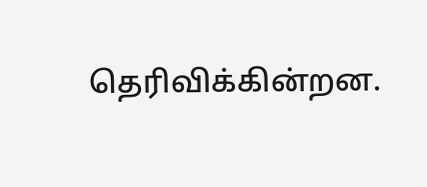தெரிவிக்கின்றன.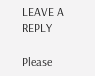LEAVE A REPLY

Please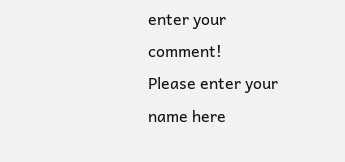enter your comment!
Please enter your name here